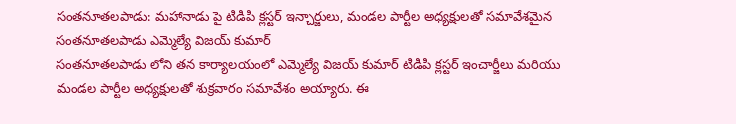సంతనూతలపాడు: మహానాడు పై టిడిపి క్లస్టర్ ఇన్చార్జులు, మండల పార్టీల అధ్యక్షులతో సమావేశమైన సంతనూతలపాడు ఎమ్మెల్యే విజయ్ కుమార్
సంతనూతలపాడు లోని తన కార్యాలయంలో ఎమ్మెల్యే విజయ్ కుమార్ టిడిపి క్లస్టర్ ఇంచార్జీలు మరియు మండల పార్టీల అధ్యక్షులతో శుక్రవారం సమావేశం అయ్యారు. ఈ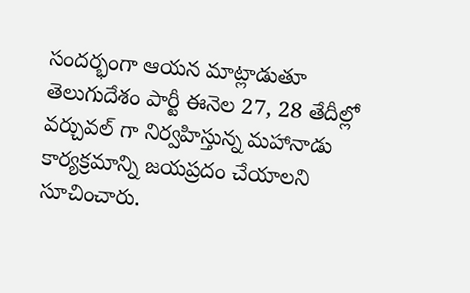సందర్భంగా ఆయన మాట్లాడుతూ తెలుగుదేశం పార్టీ ఈనెల 27, 28 తేదీల్లో వర్చువల్ గా నిర్వహిస్తున్న మహానాడు కార్యక్రమాన్ని జయప్రదం చేయాలని సూచించారు.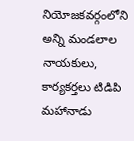నియోజకవర్గంలోని అన్ని మండలాల నాయకులు, కార్యకర్తలు టిడిపి మహానాడు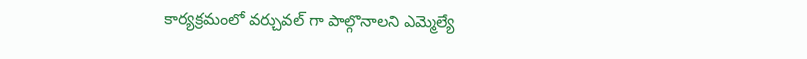కార్యక్రమంలో వర్చువల్ గా పాల్గొనాలని ఎమ్మెల్యే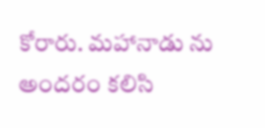కోరారు. మహానాడు ను అందరం కలిసి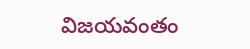విజయవంతం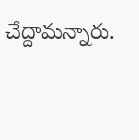చేద్దామన్నారు.